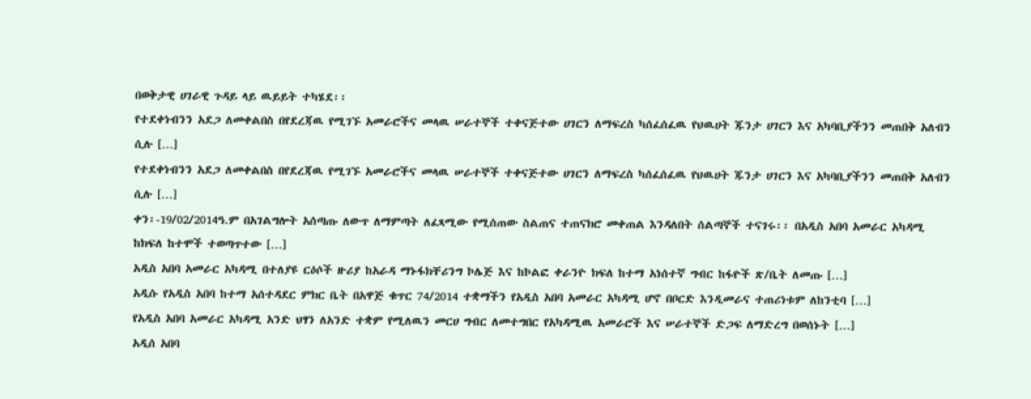በወቅታዊ ሀገራዊ ጉዳይ ላይ ዉይይት ተካሄደ፡፡
የተደቀነብንን አደጋ ለመቀልበስ በየደረጃዉ የሚገኙ አመራሮችና መላዉ ሠራተኞች ተቀናጅተው ሀገርን ለማፍረስ ካሰፈሰፈዉ የህዉሀት ጁንታ ሀገርን እና አካባቢያችንን መጠበቅ አለብን ሲሉ […]
የተደቀነብንን አደጋ ለመቀልበስ በየደረጃዉ የሚገኙ አመራሮችና መላዉ ሠራተኞች ተቀናጅተው ሀገርን ለማፍረስ ካሰፈሰፈዉ የህዉሀት ጁንታ ሀገርን እና አካባቢያችንን መጠበቅ አለብን ሲሉ […]
ቀን፡-19/02/2014ዓ.ም በአገልግሎት አሰጣጡ ለውጥ ለማምጣት ለፈጻሚው የሚሰጠው ስልጠና ተጠናክሮ መቀጠል እንዳለበት ሰልጣኞች ተናገሩ፡፡ በአዲስ አበባ አመራር አካዳሚ ከክፍለ ከተሞች ተወጣጥተው […]
አዲስ አበባ አመራር አካዳሚ በተለያዩ ርዕሶች ዙሪያ ከአራዳ ማኑፋክቸሪንግ ኮሌጅ እና ከኮልፎ ቀራንዮ ክፍለ ከተማ አነሰተኛ ግብር ከፋዮች ጽ/ቤት ለመጡ […]
አዲሱ የአዲስ አበባ ከተማ አሰተዳደር ምክር ቤት በአዋጅ ቁጥር 74/2014 ተቋማችን የአዲስ አበባ አመራር አካዳሚ ሆኖ በቦርድ እንዲመራና ተጠሪነቱም ለከንቲባ […]
የአዲስ አበባ አመራር አካዳሚ አንድ ህፃን ለአንድ ተቋም የሚለዉን መርሀ ግብር ለመተግበር የአካዳሚዉ አመራሮች እና ሠራተኞች ድጋፍ ለማድረግ በወሰኑት […]
አዲሰ አበባ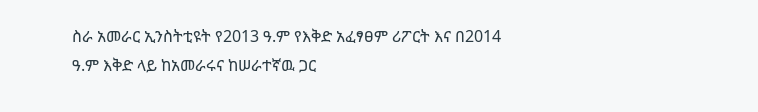ስራ አመራር ኢንስትቲዩት የ2013 ዓ.ም የእቅድ አፈፃፀም ሪፖርት እና በ2014 ዓ.ም እቅድ ላይ ከአመራሩና ከሠራተኛዉ ጋር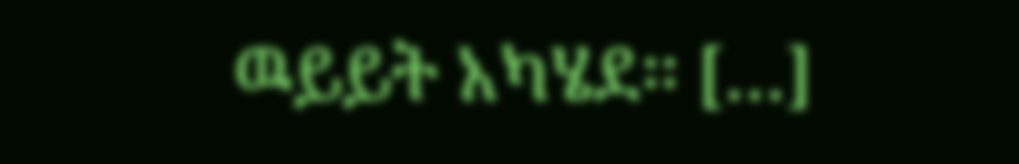ዉይይት አካሄደ፡፡ […]